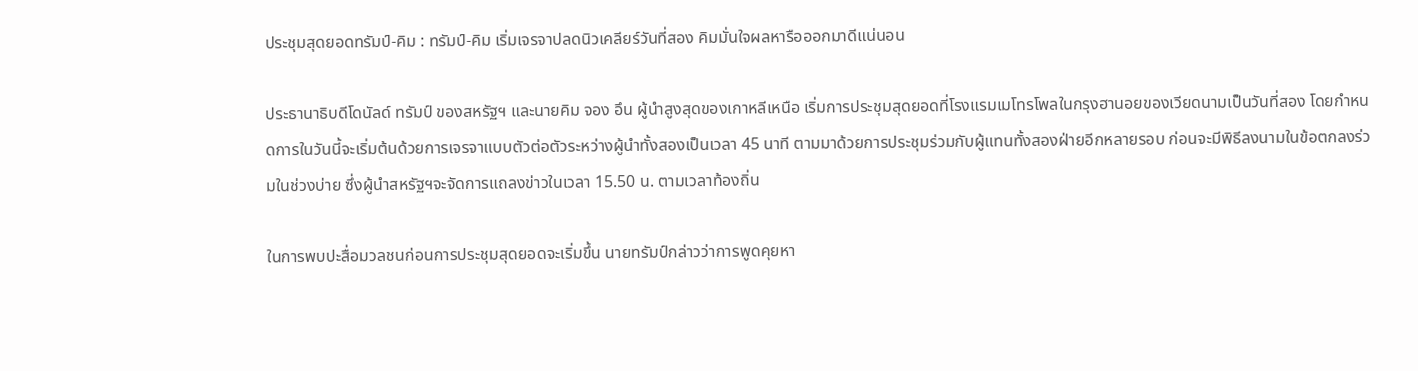ประชุมสุดยอดทรัมป์-คิม : ทรัมป์-คิม เริ่มเจรจาปลดนิวเคลียร์วันที่สอง คิมมั่นใจผลหารือออกมาดีแน่นอน

ประธานาธิบดีโดนัลด์ ทรัมป์ ของสหรัฐฯ และนายคิม จอง อึน ผู้นำสูงสุดของเกาหลีเหนือ เริ่มการประชุมสุดยอดที่โรงแรมเมโทรโพลในกรุงฮานอยของเวียดนามเป็นวันที่สอง โดยกำหนดการในวันนี้จะเริ่มต้นด้วยการเจรจาแบบตัวต่อตัวระหว่างผู้นำทั้งสองเป็นเวลา 45 นาที ตามมาด้วยการประชุมร่วมกับผู้แทนทั้งสองฝ่ายอีกหลายรอบ ก่อนจะมีพิธีลงนามในข้อตกลงร่วมในช่วงบ่าย ซึ่งผู้นำสหรัฐฯจะจัดการแถลงข่าวในเวลา 15.50 น. ตามเวลาท้องถิ่น

ในการพบปะสื่อมวลชนก่อนการประชุมสุดยอดจะเริ่มขึ้น นายทรัมป์กล่าวว่าการพูดคุยหา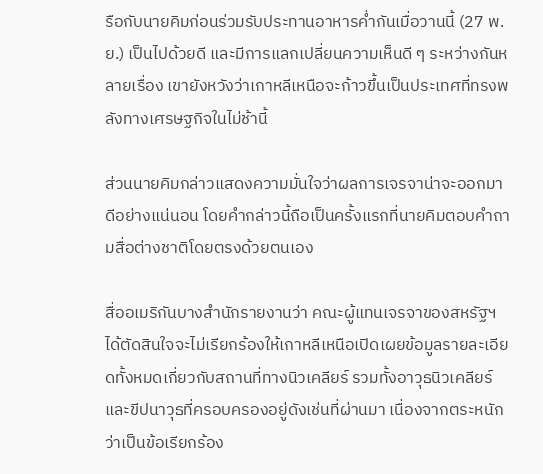รือกับนายคิมก่อนร่วมรับประทานอาหารค่ำกันเมื่อวานนี้ (27 พ.ย.) เป็นไปด้วยดี และมีการแลกเปลี่ยนความเห็นดี ๆ ระหว่างกันหลายเรื่อง เขายังหวังว่าเกาหลีเหนือจะก้าวขึ้นเป็นประเทศที่ทรงพลังทางเศรษฐกิจในไม่ช้านี้

ส่วนนายคิมกล่าวแสดงความมั่นใจว่าผลการเจรจาน่าจะออกมาดีอย่างแน่นอน โดยคำกล่าวนี้ถือเป็นครั้งแรกที่นายคิมตอบคำถามสื่อต่างชาติโดยตรงด้วยตนเอง

สื่ออเมริกันบางสำนักรายงานว่า คณะผู้แทนเจรจาของสหรัฐฯ ได้ตัดสินใจจะไม่เรียกร้องให้เกาหลีเหนือเปิดเผยข้อมูลรายละเอียดทั้งหมดเกี่ยวกับสถานที่ทางนิวเคลียร์ รวมทั้งอาวุธนิวเคลียร์และขีปนาวุธที่ครอบครองอยู่ดังเช่นที่ผ่านมา เนื่องจากตระหนักว่าเป็นข้อเรียกร้อง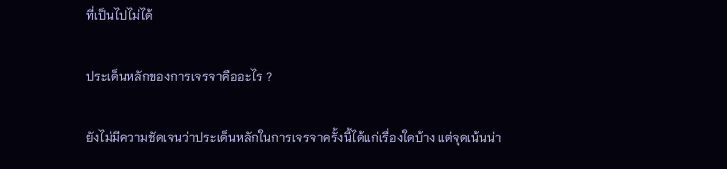ที่เป็นไปไม่ได้

ประเด็นหลักของการเจรจาคืออะไร ?

ยังไม่มีความชัดเจนว่าประเด็นหลักในการเจรจาครั้งนี้ได้แก่เรื่องใดบ้าง แต่จุดเน้นน่า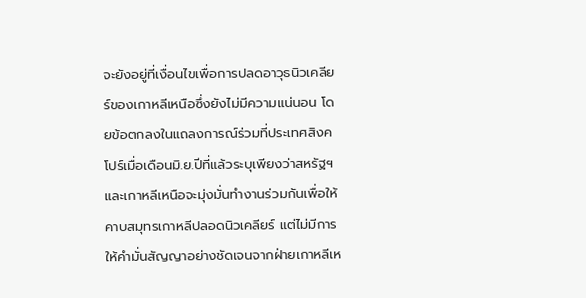จะยังอยู่ที่เงื่อนไขเพื่อการปลดอาวุธนิวเคลียร์ของเกาหลีเหนือซึ่งยังไม่มีความแน่นอน โดยข้อตกลงในแถลงการณ์ร่วมที่ประเทศสิงคโปร์เมื่อเดือนมิ.ย.ปีที่แล้วระบุเพียงว่าสหรัฐฯและเกาหลีเหนือจะมุ่งมั่นทำงานร่วมกันเพื่อให้คาบสมุทรเกาหลีปลอดนิวเคลียร์ แต่ไม่มีการให้คำมั่นสัญญาอย่างชัดเจนจากฝ่ายเกาหลีเห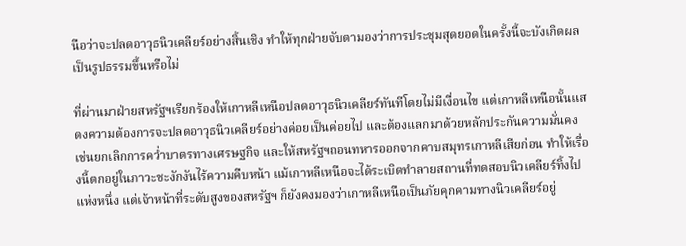นือว่าจะปลดอาวุธนิวเคลียร์อย่างสิ้นเชิง ทำให้ทุกฝ่ายจับตามองว่าการประชุมสุดยอดในครั้งนี้จะบังเกิดผลเป็นรูปธรรมขึ้นหรือไม่

ที่ผ่านมาฝ่ายสหรัฐฯเรียกร้องให้เกาหลีเหนือปลดอาวุธนิวเคลียร์ทันทีโดยไม่มีเงื่อนไข แต่เกาหลีเหนือนั้นแสดงความต้องการจะปลดอาวุธนิวเคลียร์อย่างค่อยเป็นค่อยไป และต้องแลกมาด้วยหลักประกันความมั่นคงเช่นยกเลิกการคว่ำบาตรทางเศรษฐกิจ และให้สหรัฐฯถอนทหารออกจากคาบสมุทรเกาหลีเสียก่อน ทำให้เรื่องนี้ตกอยู่ในภาวะชะงักงันไร้ความคืบหน้า แม้เกาหลีเหนือจะได้ระเบิดทำลายสถานที่ทดสอบนิวเคลียร์ทิ้งไปแห่งหนึ่ง แต่เจ้าหน้าที่ระดับสูงของสหรัฐฯ ก็ยังคงมองว่าเกาหลีเหนือเป็นภัยคุกคามทางนิวเคลียร์อยู่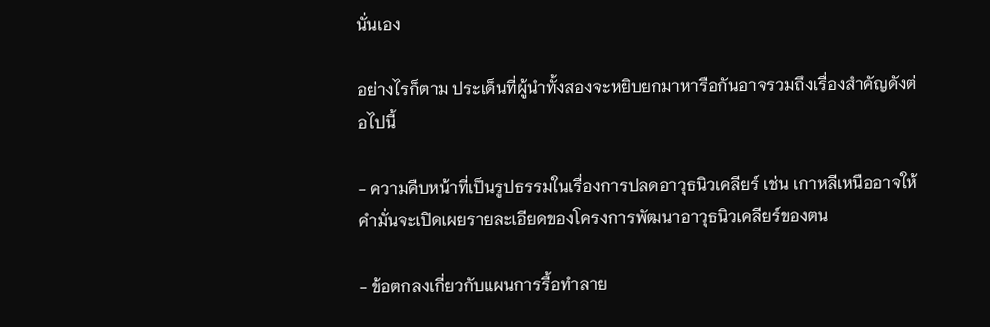นั่นเอง

อย่างไรก็ตาม ประเด็นที่ผู้นำทั้งสองจะหยิบยกมาหารือกันอาจรวมถึงเรื่องสำคัญดังต่อไปนี้

- ความคืบหน้าที่เป็นรูปธรรมในเรื่องการปลดอาวุธนิวเคลียร์ เช่น เกาหลีเหนืออาจให้คำมั่นจะเปิดเผยรายละเอียดของโครงการพัฒนาอาวุธนิวเคลียร์ของตน

- ข้อตกลงเกี่ยวกับแผนการรื้อทำลาย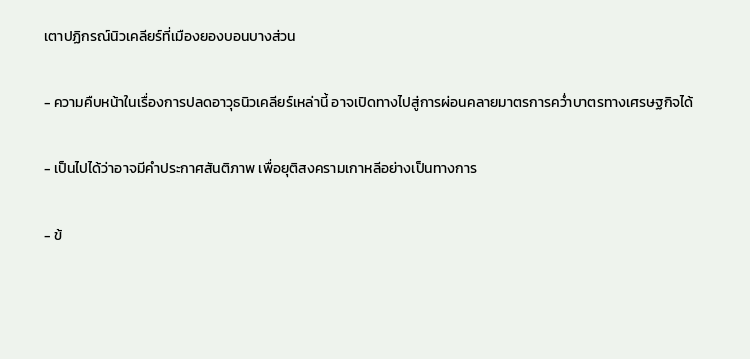เตาปฏิกรณ์นิวเคลียร์ที่เมืองยองบอนบางส่วน

- ความคืบหน้าในเรื่องการปลดอาวุธนิวเคลียร์เหล่านี้ อาจเปิดทางไปสู่การผ่อนคลายมาตรการคว่ำบาตรทางเศรษฐกิจได้

- เป็นไปได้ว่าอาจมีคำประกาศสันติภาพ เพื่อยุติสงครามเกาหลีอย่างเป็นทางการ

- ข้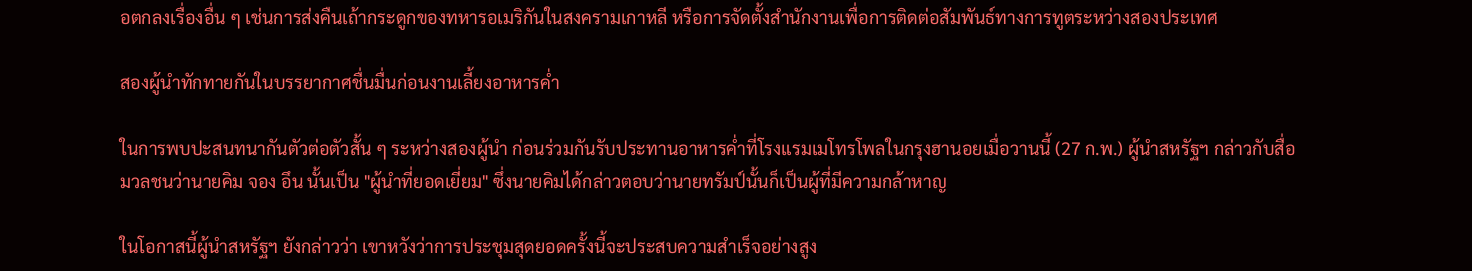อตกลงเรื่องอื่น ๆ เช่นการส่งคืนเถ้ากระดูกของทหารอเมริกันในสงครามเกาหลี หรือการจัดตั้งสำนักงานเพื่อการติดต่อสัมพันธ์ทางการทูตระหว่างสองประเทศ

สองผู้นำทักทายกันในบรรยากาศชื่นมื่นก่อนงานเลี้ยงอาหารค่ำ

ในการพบปะสนทนากันตัวต่อตัวสั้น ๆ ระหว่างสองผู้นำ ก่อนร่วมกันรับประทานอาหารค่ำที่โรงแรมเมโทรโพลในกรุงฮานอยเมื่อวานนี้ (27 ก.พ.) ผู้นำสหรัฐฯ กล่าวกับสื่อมวลชนว่านายคิม จอง อึน นั้นเป็น "ผู้นำที่ยอดเยี่ยม" ซึ่งนายคิมได้กล่าวตอบว่านายทรัมป์นั้นก็เป็นผู้ที่มีความกล้าหาญ

ในโอกาสนี้ผู้นำสหรัฐฯ ยังกล่าวว่า เขาหวังว่าการประชุมสุดยอดครั้งนี้จะประสบความสำเร็จอย่างสูง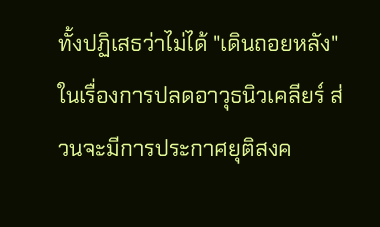ทั้งปฏิเสธว่าไม่ได้ "เดินถอยหลัง" ในเรื่องการปลดอาวุธนิวเคลียร์ ส่วนจะมีการประกาศยุติสงค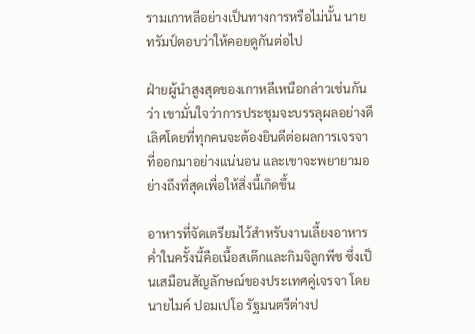รามเกาหลีอย่างเป็นทางการหรือไม่นั้น นายทรัมป์ตอบว่าให้คอยดูกันต่อไป

ฝ่ายผู้นำสูงสุดของเกาหลีเหนือกล่าวเช่นกันว่า เขามั่นใจว่าการประชุมจะบรรลุผลอย่างดีเลิศโดยที่ทุกคนจะต้องยินดีต่อผลการเจรจาที่ออกมาอย่างแน่นอน และเขาจะพยายามอย่างถึงที่สุดเพื่อให้สิ่งนี้เกิดขึ้น

อาหารที่จัดเตรียมไว้สำหรับงานเลี้ยงอาหารค่ำในครั้งนี้คือเนื้อสเต๊กและกิมจิลูกพีช ซึ่งเป็นเสมือนสัญลักษณ์ของประเทศคู่เจรจา โดยนายไมค์ ปอมเปโอ รัฐมนตรีต่างป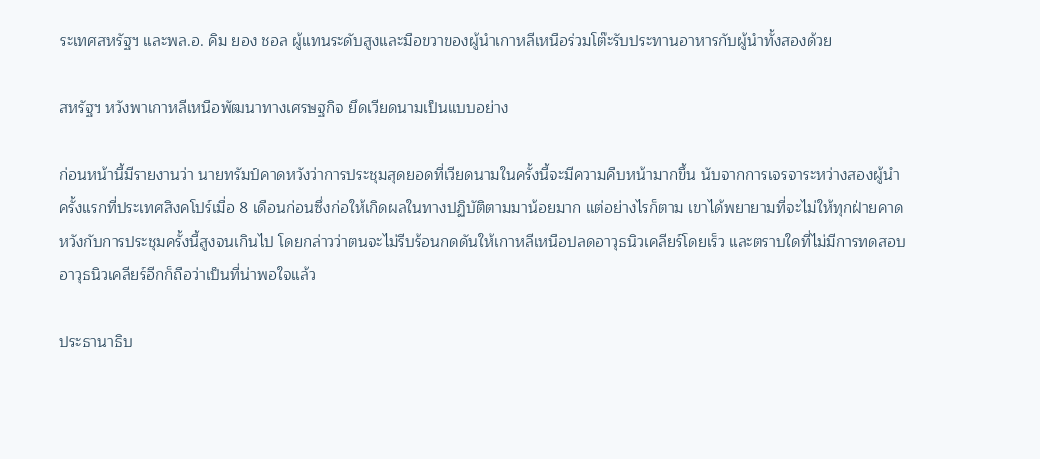ระเทศสหรัฐฯ และพล.อ. คิม ยอง ชอล ผู้แทนระดับสูงและมือขวาของผู้นำเกาหลีเหนือร่วมโต๊ะรับประทานอาหารกับผู้นำทั้งสองด้วย

สหรัฐฯ หวังพาเกาหลีเหนือพัฒนาทางเศรษฐกิจ ยึดเวียดนามเป็นแบบอย่าง

ก่อนหน้านี้มีรายงานว่า นายทรัมป์คาดหวังว่าการประชุมสุดยอดที่เวียดนามในครั้งนี้จะมีความคืบหน้ามากขึ้น นับจากการเจรจาระหว่างสองผู้นำครั้งแรกที่ประเทศสิงคโปร์เมื่อ 8 เดือนก่อนซึ่งก่อให้เกิดผลในทางปฏิบัติตามมาน้อยมาก แต่อย่างไรก็ตาม เขาได้พยายามที่จะไม่ให้ทุกฝ่ายคาดหวังกับการประชุมครั้งนี้สูงจนเกินไป โดยกล่าวว่าตนจะไม่รีบร้อนกดดันให้เกาหลีเหนือปลดอาวุธนิวเคลียร์โดยเร็ว และตราบใดที่ไม่มีการทดสอบอาวุธนิวเคลียร์อีกก็ถือว่าเป็นที่น่าพอใจแล้ว

ประธานาธิบ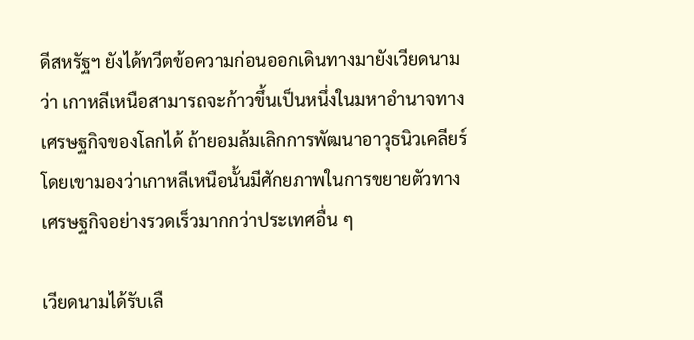ดีสหรัฐฯ ยังได้ทวีตข้อความก่อนออกเดินทางมายังเวียดนามว่า เกาหลีเหนือสามารถจะก้าวขึ้นเป็นหนึ่งในมหาอำนาจทางเศรษฐกิจของโลกได้ ถ้ายอมล้มเลิกการพัฒนาอาวุธนิวเคลียร์ โดยเขามองว่าเกาหลีเหนือนั้นมีศักยภาพในการขยายตัวทางเศรษฐกิจอย่างรวดเร็วมากกว่าประเทศอื่น ๆ

เวียดนามได้รับเลื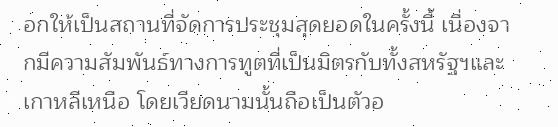อกให้เป็นสถานที่จัดการประชุมสุดยอดในครั้งนี้ เนื่องจากมีความสัมพันธ์ทางการทูตที่เป็นมิตรกับทั้งสหรัฐฯและเกาหลีเหนือ โดยเวียดนามนั้นถือเป็นตัวอ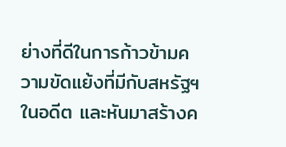ย่างที่ดีในการก้าวข้ามความขัดแย้งที่มีกับสหรัฐฯในอดีต และหันมาสร้างค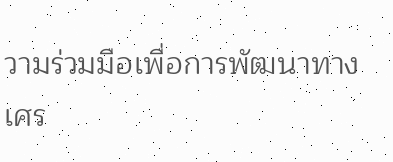วามร่วมมือเพื่อการพัฒนาทางเศร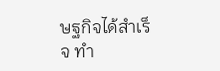ษฐกิจได้สำเร็จ ทำ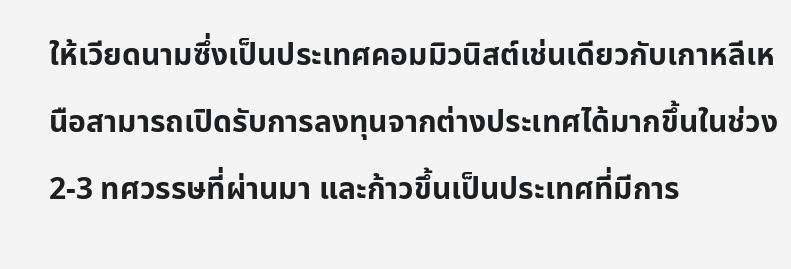ให้เวียดนามซึ่งเป็นประเทศคอมมิวนิสต์เช่นเดียวกับเกาหลีเหนือสามารถเปิดรับการลงทุนจากต่างประเทศได้มากขึ้นในช่วง 2-3 ทศวรรษที่ผ่านมา และก้าวขึ้นเป็นประเทศที่มีการ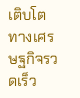เติบโตทางเศรษฐกิจรวดเร็ว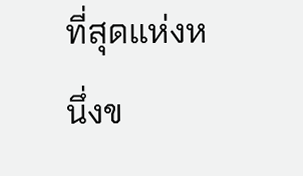ที่สุดแห่งหนึ่งข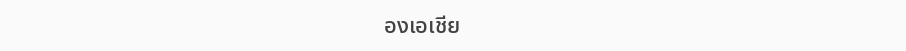องเอเชีย